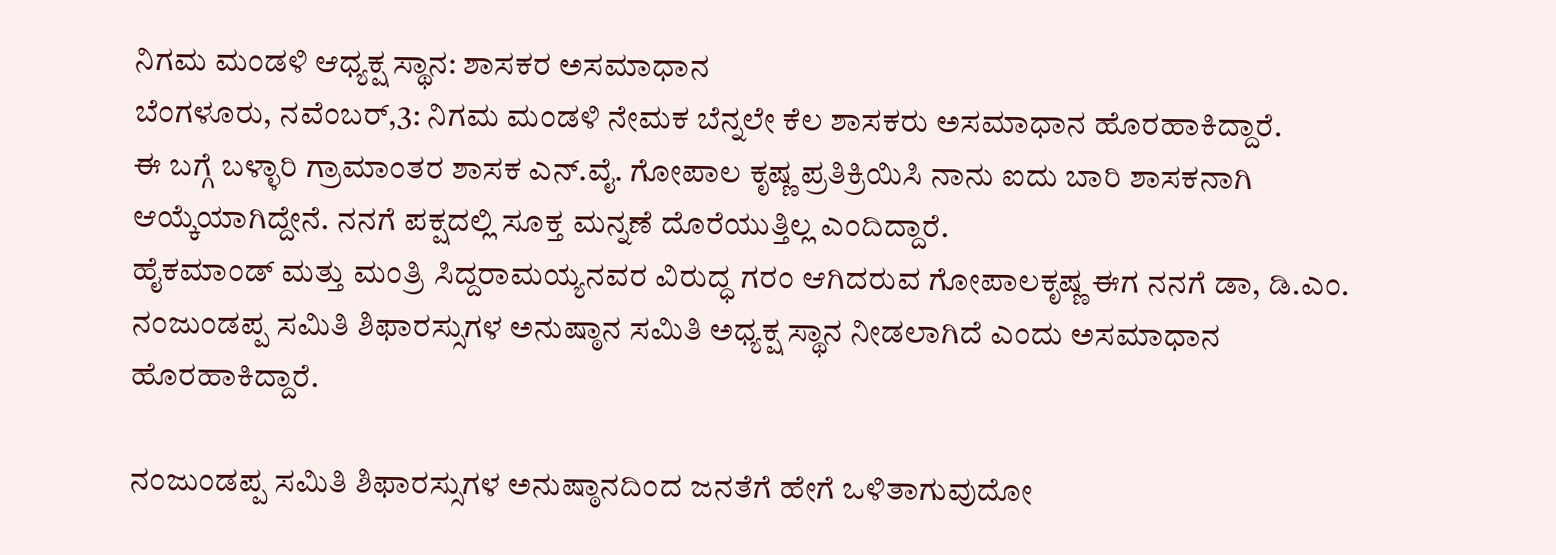ನಿಗಮ ಮಂಡಳಿ ಆಧ್ಯಕ್ಷ ಸ್ಥಾನ: ಶಾಸಕರ ಅಸಮಾಧಾನ
ಬೆಂಗಳೂರು, ನವೆಂಬರ್,3: ನಿಗಮ ಮಂಡಳಿ ನೇಮಕ ಬೆನ್ನಲೇ ಕೆಲ ಶಾಸಕರು ಅಸಮಾಧಾನ ಹೊರಹಾಕಿದ್ದಾರೆ.
ಈ ಬಗ್ಗೆ ಬಳ್ಳಾರಿ ಗ್ರಾಮಾಂತರ ಶಾಸಕ ಎನ್.ವೈ. ಗೋಪಾಲ ಕೃಷ್ಣ ಪ್ರತಿಕ್ರಿಯಿಸಿ ನಾನು ಐದು ಬಾರಿ ಶಾಸಕನಾಗಿ ಆಯ್ಕೆಯಾಗಿದ್ದೇನೆ. ನನಗೆ ಪಕ್ಷದಲ್ಲಿ ಸೂಕ್ತ ಮನ್ನಣೆ ದೊರೆಯುತ್ತಿಲ್ಲ ಎಂದಿದ್ದಾರೆ.
ಹೈಕಮಾಂಡ್ ಮತ್ತು ಮಂತ್ರಿ ಸಿದ್ದರಾಮಯ್ಯನವರ ವಿರುದ್ಧ ಗರಂ ಆಗಿದರುವ ಗೋಪಾಲಕೃಷ್ಣ ಈಗ ನನಗೆ ಡಾ, ಡಿ.ಎಂ. ನಂಜುಂಡಪ್ಪ ಸಮಿತಿ ಶಿಫಾರಸ್ಸುಗಳ ಅನುಷ್ಠಾನ ಸಮಿತಿ ಅಧ್ಯಕ್ಷ ಸ್ಥಾನ ನೀಡಲಾಗಿದೆ ಎಂದು ಅಸಮಾಧಾನ ಹೊರಹಾಕಿದ್ದಾರೆ.

ನಂಜುಂಡಪ್ಪ ಸಮಿತಿ ಶಿಫಾರಸ್ಸುಗಳ ಅನುಷ್ಠಾನದಿಂದ ಜನತೆಗೆ ಹೇಗೆ ಒಳಿತಾಗುವುದೋ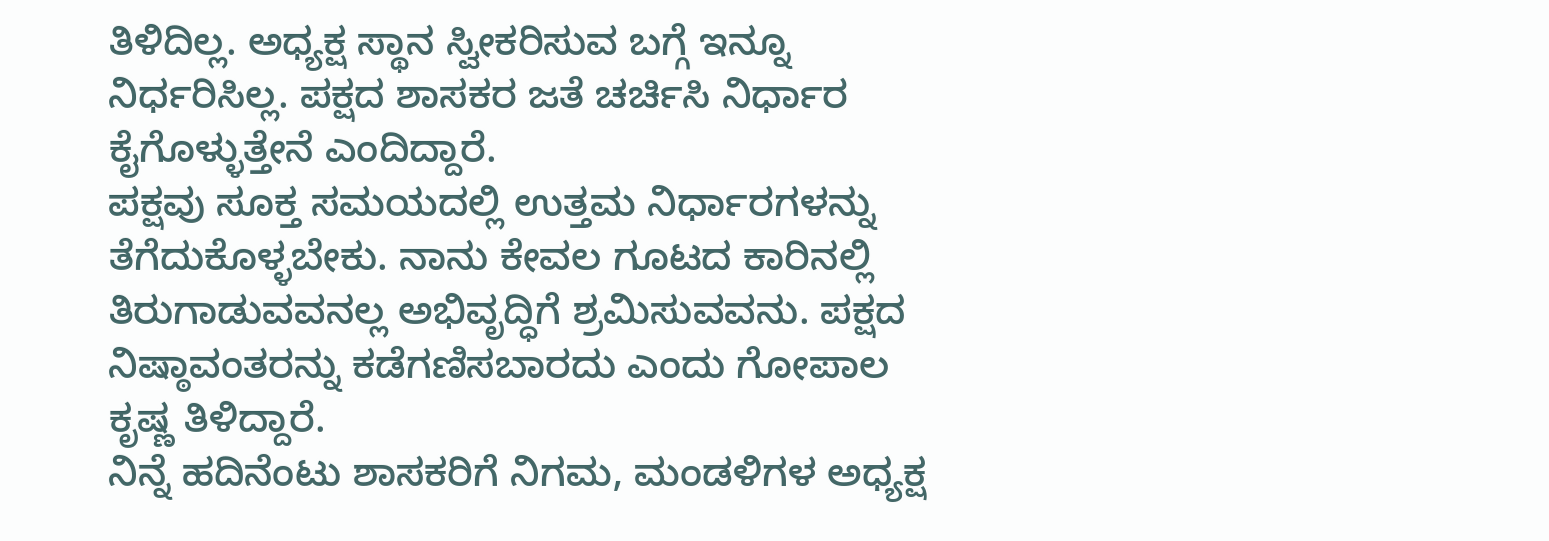ತಿಳಿದಿಲ್ಲ. ಅಧ್ಯಕ್ಷ ಸ್ಥಾನ ಸ್ವೀಕರಿಸುವ ಬಗ್ಗೆ ಇನ್ನೂ ನಿರ್ಧರಿಸಿಲ್ಲ. ಪಕ್ಷದ ಶಾಸಕರ ಜತೆ ಚರ್ಚಿಸಿ ನಿರ್ಧಾರ ಕೈಗೊಳ್ಳುತ್ತೇನೆ ಎಂದಿದ್ದಾರೆ.
ಪಕ್ಷವು ಸೂಕ್ತ ಸಮಯದಲ್ಲಿ ಉತ್ತಮ ನಿರ್ಧಾರಗಳನ್ನು ತೆಗೆದುಕೊಳ್ಳಬೇಕು. ನಾನು ಕೇವಲ ಗೂಟದ ಕಾರಿನಲ್ಲಿ ತಿರುಗಾಡುವವನಲ್ಲ ಅಭಿವೃದ್ಧಿಗೆ ಶ್ರಮಿಸುವವನು. ಪಕ್ಷದ ನಿಷ್ಠಾವಂತರನ್ನು ಕಡೆಗಣಿಸಬಾರದು ಎಂದು ಗೋಪಾಲ ಕೃಷ್ಣ ತಿಳಿದ್ದಾರೆ.
ನಿನ್ನೆ ಹದಿನೆಂಟು ಶಾಸಕರಿಗೆ ನಿಗಮ, ಮಂಡಳಿಗಳ ಅಧ್ಯಕ್ಷ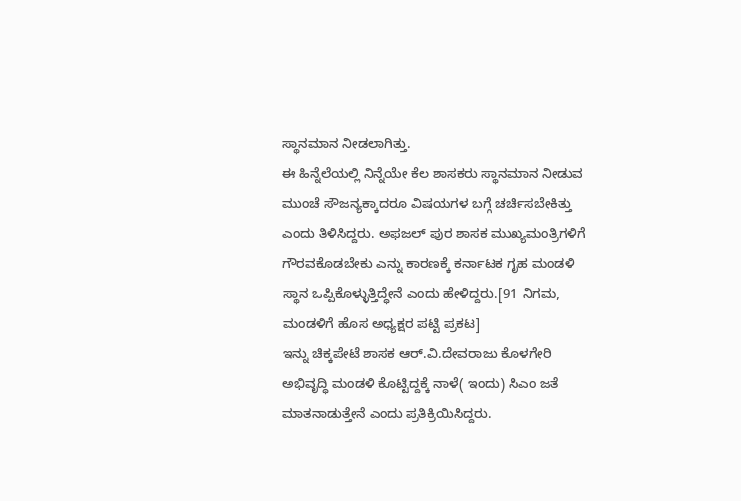ಸ್ಥಾನಮಾನ ನೀಡಲಾಗಿತ್ತು.
ಈ ಹಿನ್ನೆಲೆಯಲ್ಲಿ ನಿನ್ನೆಯೇ ಕೆಲ ಶಾಸಕರು ಸ್ಥಾನಮಾನ ನೀಡುವ ಮುಂಚೆ ಸೌಜನ್ಯಕ್ಕಾದರೂ ವಿಷಯಗಳ ಬಗ್ಗೆ ಚರ್ಚಿಸಬೇಕಿತ್ತು ಎಂದು ತಿಳಿಸಿದ್ದರು. ಅಫಜಲ್ ಪುರ ಶಾಸಕ ಮುಖ್ಯಮಂತ್ರಿಗಳಿಗೆ ಗೌರವಕೊಡಬೇಕು ಎನ್ನು ಕಾರಣಕ್ಕೆ ಕರ್ನಾಟಕ ಗೃಹ ಮಂಡಳಿ ಸ್ಥಾನ ಒಪ್ಪಿಕೊಳ್ಳುತ್ತಿದ್ಧೇನೆ ಎಂದು ಹೇಳಿದ್ದರು.[91 ನಿಗಮ, ಮಂಡಳಿಗೆ ಹೊಸ ಅಧ್ಯಕ್ಷರ ಪಟ್ಟಿ ಪ್ರಕಟ]
ಇನ್ನು ಚಿಕ್ಕಪೇಟೆ ಶಾಸಕ ಆರ್.ವಿ.ದೇವರಾಜು ಕೊಳಗೇರಿ ಅಭಿವೃದ್ಧಿ ಮಂಡಳಿ ಕೊಟ್ಟಿದ್ದಕ್ಕೆ ನಾಳೆ( ಇಂದು) ಸಿಎಂ ಜತೆ ಮಾತನಾಡುತ್ತೇನೆ ಎಂದು ಪ್ರತಿಕ್ರಿಯಿಸಿದ್ದರು.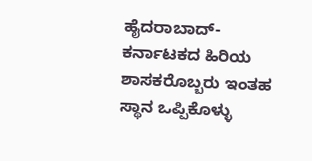ಹೈದರಾಬಾದ್- ಕರ್ನಾಟಕದ ಹಿರಿಯ ಶಾಸಕರೊಬ್ಬರು ಇಂತಹ ಸ್ಥಾನ ಒಪ್ಪಿಕೊಳ್ಳು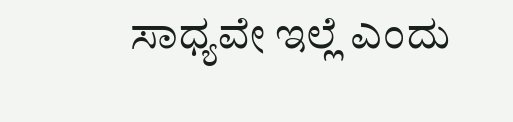ಸಾಧ್ಯವೇ ಇಲ್ಲೆ ಎಂದು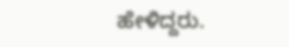ಹೇಳಿದ್ದರು.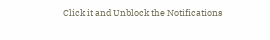Click it and Unblock the Notifications